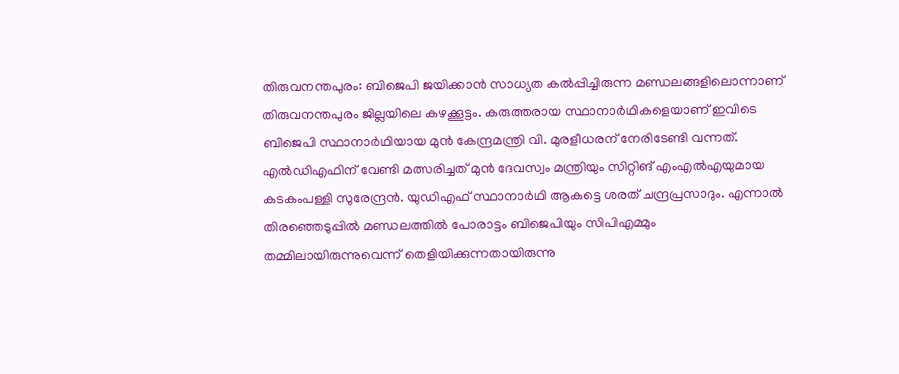തിരുവനന്തപുരം: ബിജെപി ജയിക്കാൻ സാധ്യത കൽപ്പിച്ചിരുന്ന മണ്ഡലങ്ങളിലൊന്നാണ് തിരുവനന്തപുരം ജില്ലയിലെ കഴക്കൂട്ടം. കരുത്തരായ സ്ഥാനാർഥികളെയാണ് ഇവിടെ ബിജെപി സ്ഥാനാർഥിയായ മുൻ കേന്ദ്രമന്ത്രി വി. മുരളീധരന് നേരിടേണ്ടി വന്നത്. എൽഡിഎഫിന് വേണ്ടി മത്സരിച്ചത് മുൻ ദേവസ്വം മന്ത്രിയും സിറ്റിങ് എംഎൽഎയുമായ കടകംപള്ളി സുരേന്ദ്രൻ. യുഡിഎഫ് സ്ഥാനാർഥി ആകട്ടെ ശരത് ചന്ദ്രപ്രസാദും. എന്നാൽ തിരഞ്ഞെടുപ്പിൽ മണ്ഡലത്തിൽ പോരാട്ടം ബിജെപിയും സിപിഎമ്മും തമ്മിലായിരുന്നുവെന്ന് തെളിയിക്കുന്നതായിരുന്നു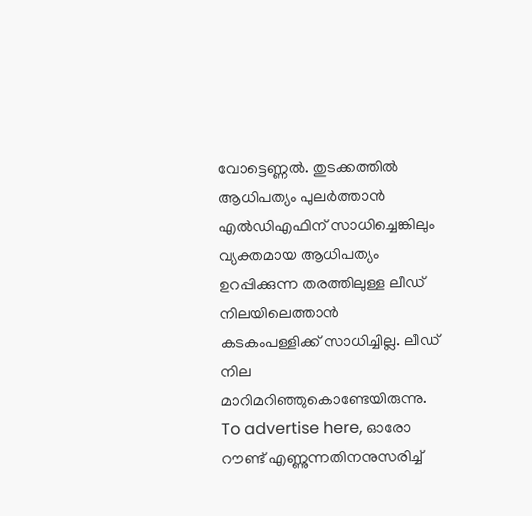വോട്ടെണ്ണൽ. തുടക്കത്തിൽ ആധിപത്യം പുലർത്താൻ എൽഡിഎഫിന് സാധിച്ചെങ്കിലും വ്യക്തമായ ആധിപത്യം ഉറപ്പിക്കുന്ന തരത്തിലുള്ള ലീഡ് നിലയിലെത്താൻ കടകംപള്ളിക്ക് സാധിച്ചില്ല. ലീഡ് നില മാറിമറിഞ്ഞുകൊണ്ടേയിരുന്നു. To advertise here, ഓരോ റൗണ്ട് എണ്ണുന്നതിനനുസരിച്ച്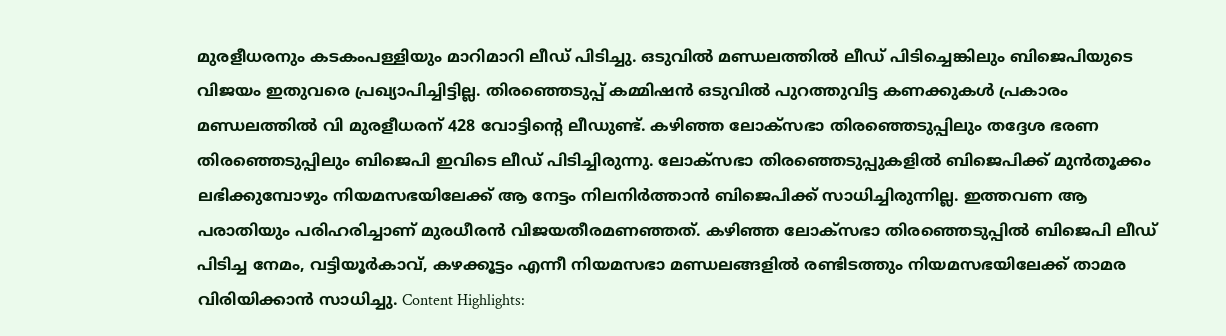മുരളീധരനും കടകംപള്ളിയും മാറിമാറി ലീഡ് പിടിച്ചു. ഒടുവിൽ മണ്ഡലത്തിൽ ലീഡ് പിടിച്ചെങ്കിലും ബിജെപിയുടെ വിജയം ഇതുവരെ പ്രഖ്യാപിച്ചിട്ടില്ല. തിരഞ്ഞെടുപ്പ് കമ്മിഷൻ ഒടുവിൽ പുറത്തുവിട്ട കണക്കുകൾ പ്രകാരം മണ്ഡലത്തിൽ വി മുരളീധരന് 428 വോട്ടിന്റെ ലീഡുണ്ട്. കഴിഞ്ഞ ലോക്സഭാ തിരഞ്ഞെടുപ്പിലും തദ്ദേശ ഭരണ തിരഞ്ഞെടുപ്പിലും ബിജെപി ഇവിടെ ലീഡ് പിടിച്ചിരുന്നു. ലോക്സഭാ തിരഞ്ഞെടുപ്പുകളിൽ ബിജെപിക്ക് മുൻതൂക്കം ലഭിക്കുമ്പോഴും നിയമസഭയിലേക്ക് ആ നേട്ടം നിലനിർത്താൻ ബിജെപിക്ക് സാധിച്ചിരുന്നില്ല. ഇത്തവണ ആ പരാതിയും പരിഹരിച്ചാണ് മുരധീരൻ വിജയതീരമണഞ്ഞത്. കഴിഞ്ഞ ലോക്സഭാ തിരഞ്ഞെടുപ്പിൽ ബിജെപി ലീഡ് പിടിച്ച നേമം, വട്ടിയൂർകാവ്, കഴക്കൂട്ടം എന്നീ നിയമസഭാ മണ്ഡലങ്ങളിൽ രണ്ടിടത്തും നിയമസഭയിലേക്ക് താമര വിരിയിക്കാൻ സാധിച്ചു. Content Highlights: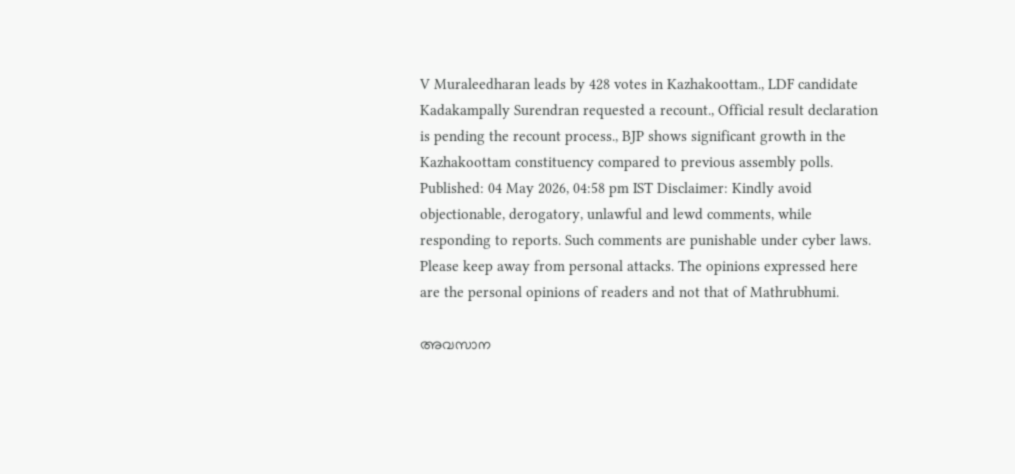V Muraleedharan leads by 428 votes in Kazhakoottam., LDF candidate Kadakampally Surendran requested a recount., Official result declaration is pending the recount process., BJP shows significant growth in the Kazhakoottam constituency compared to previous assembly polls. Published: 04 May 2026, 04:58 pm IST Disclaimer: Kindly avoid objectionable, derogatory, unlawful and lewd comments, while responding to reports. Such comments are punishable under cyber laws. Please keep away from personal attacks. The opinions expressed here are the personal opinions of readers and not that of Mathrubhumi.

അവസാന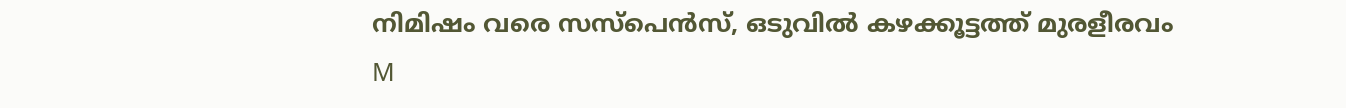നിമിഷം വരെ സസ്പെൻസ്, ഒടുവിൽ കഴക്കൂട്ടത്ത് മുരളീരവം
M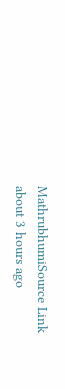MathrubhumiSource Link
about 3 hours ago